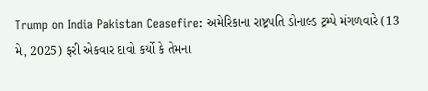Trump on India Pakistan Ceasefire: અમેરિકાના રાષ્ટ્રપતિ ડોનાલ્ડ ટ્રમ્પે મંગળવારે (13 મે, 2025) ફરી એકવાર દાવો કર્યો કે તેમના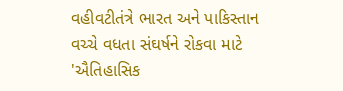વહીવટીતંત્રે ભારત અને પાકિસ્તાન વચ્ચે વધતા સંઘર્ષને રોકવા માટે 'ઐતિહાસિક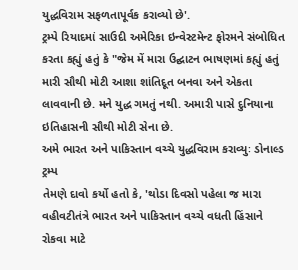યુદ્ધવિરામ સફળતાપૂર્વક કરાવ્યો છે'.
ટ્રમ્પે રિયાદમાં સાઉદી અમેરિકા ઇન્વેસ્ટમેન્ટ ફોરમને સંબોધિત કરતા કહ્યું હતું કે "જેમ મેં મારા ઉદ્ઘાટન ભાષણમાં કહ્યું હતું મારી સૌથી મોટી આશા શાંતિદૂત બનવા અને એકતા લાવવાની છે. મને યુદ્ધ ગમતું નથી. અમારી પાસે દુનિયાના ઇતિહાસની સૌથી મોટી સેના છે.
અમે ભારત અને પાકિસ્તાન વચ્ચે યુદ્ધવિરામ કરાવ્યુઃ ડોનાલ્ડ ટ્રમ્પ
તેમણે દાવો કર્યો હતો કે, 'થોડા દિવસો પહેલા જ મારા વહીવટીતંત્રે ભારત અને પાકિસ્તાન વચ્ચે વધતી હિંસાને રોકવા માટે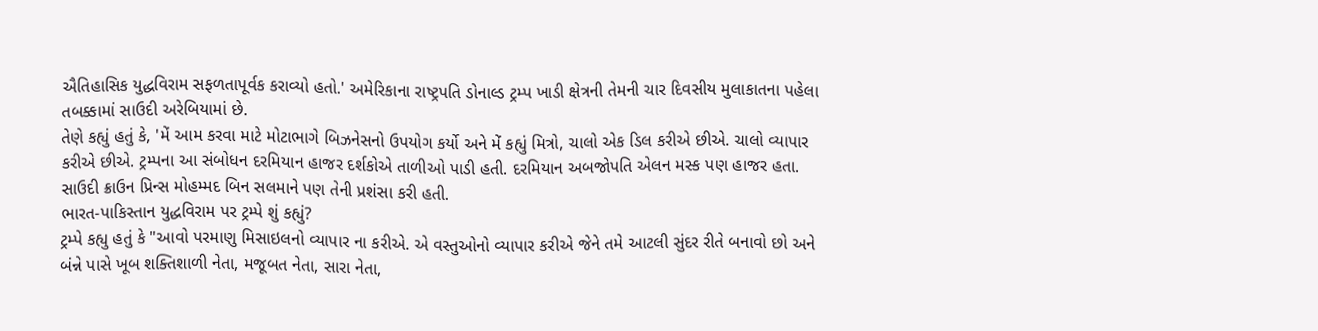ઐતિહાસિક યુદ્ધવિરામ સફળતાપૂર્વક કરાવ્યો હતો.' અમેરિકાના રાષ્ટ્રપતિ ડોનાલ્ડ ટ્રમ્પ ખાડી ક્ષેત્રની તેમની ચાર દિવસીય મુલાકાતના પહેલા તબક્કામાં સાઉદી અરેબિયામાં છે.
તેણે કહ્યું હતું કે, 'મેં આમ કરવા માટે મોટાભાગે બિઝનેસનો ઉપયોગ કર્યો અને મેં કહ્યું મિત્રો, ચાલો એક ડિલ કરીએ છીએ. ચાલો વ્યાપાર કરીએ છીએ. ટ્રમ્પના આ સંબોધન દરમિયાન હાજર દર્શકોએ તાળીઓ પાડી હતી. દરમિયાન અબજોપતિ એલન મસ્ક પણ હાજર હતા. સાઉદી ક્રાઉન પ્રિન્સ મોહમ્મદ બિન સલમાને પણ તેની પ્રશંસા કરી હતી.
ભારત-પાકિસ્તાન યુદ્ધવિરામ પર ટ્રમ્પે શું કહ્યું?
ટ્રમ્પે કહ્યુ હતું કે "આવો પરમાણુ મિસાઇલનો વ્યાપાર ના કરીએ. એ વસ્તુઓનો વ્યાપાર કરીએ જેને તમે આટલી સુંદર રીતે બનાવો છો અને બંન્ને પાસે ખૂબ શક્તિશાળી નેતા, મજૂબત નેતા, સારા નેતા,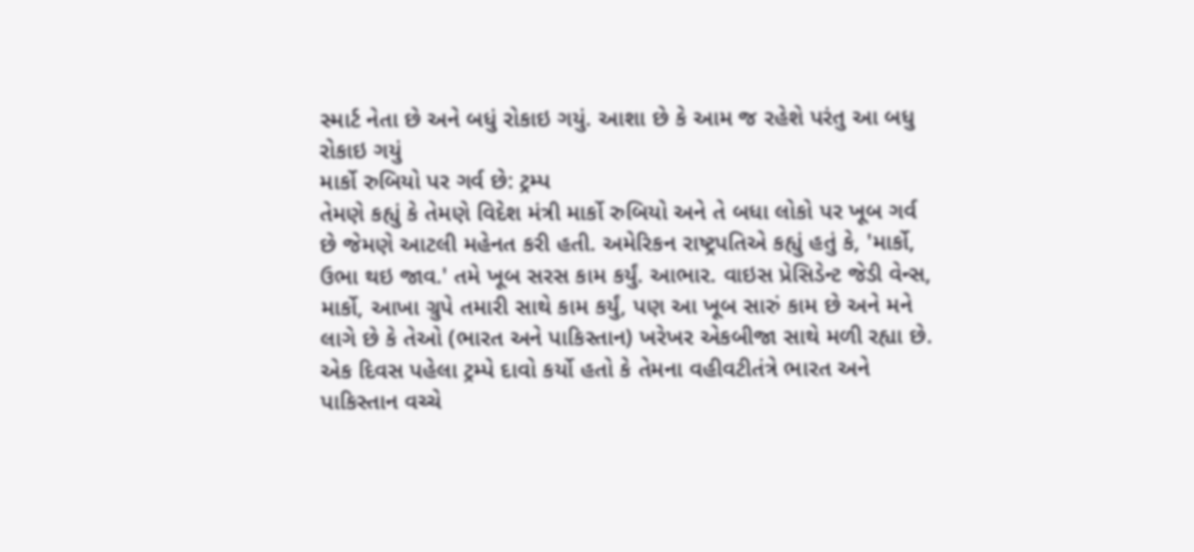સ્માર્ટ નેતા છે અને બધું રોકાઇ ગયું. આશા છે કે આમ જ રહેશે પરંતુ આ બધુ રોકાઇ ગયું
માર્કો રુબિયો પર ગર્વ છે: ટ્રમ્પ
તેમણે કહ્યું કે તેમણે વિદેશ મંત્રી માર્કો રુબિયો અને તે બધા લોકો પર ખૂબ ગર્વ છે જેમણે આટલી મહેનત કરી હતી. અમેરિકન રાષ્ટ્રપતિએ કહ્યું હતું કે, 'માર્કો, ઉભા થઇ જાવ.' તમે ખૂબ સરસ કામ કર્યું. આભાર. વાઇસ પ્રેસિડેન્ટ જેડી વેન્સ, માર્કો, આખા ગ્રુપે તમારી સાથે કામ કર્યું, પણ આ ખૂબ સારું કામ છે અને મને લાગે છે કે તેઓ (ભારત અને પાકિસ્તાન) ખરેખર એકબીજા સાથે મળી રહ્યા છે.
એક દિવસ પહેલા ટ્રમ્પે દાવો કર્યો હતો કે તેમના વહીવટીતંત્રે ભારત અને પાકિસ્તાન વચ્ચે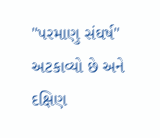"પરમાણુ સંઘર્ષ" અટકાવ્યો છે અને દક્ષિણ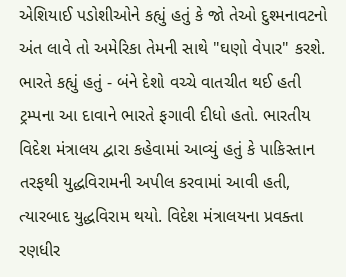એશિયાઈ પડોશીઓને કહ્યું હતું કે જો તેઓ દુશ્મનાવટનો અંત લાવે તો અમેરિકા તેમની સાથે "ઘણો વેપાર" કરશે.
ભારતે કહ્યું હતું - બંને દેશો વચ્ચે વાતચીત થઈ હતી
ટ્રમ્પના આ દાવાને ભારતે ફગાવી દીધો હતો. ભારતીય વિદેશ મંત્રાલય દ્વારા કહેવામાં આવ્યું હતું કે પાકિસ્તાન તરફથી યુદ્ધવિરામની અપીલ કરવામાં આવી હતી, ત્યારબાદ યુદ્ધવિરામ થયો. વિદેશ મંત્રાલયના પ્રવક્તા રણધીર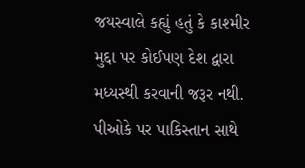જયસ્વાલે કહ્યું હતું કે કાશ્મીર મુદ્દા પર કોઈપણ દેશ દ્વારા મધ્યસ્થી કરવાની જરૂર નથી. પીઓકે પર પાકિસ્તાન સાથે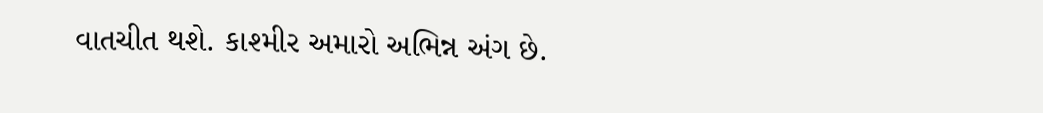વાતચીત થશે. કાશ્મીર અમારો અભિન્ન અંગ છે.